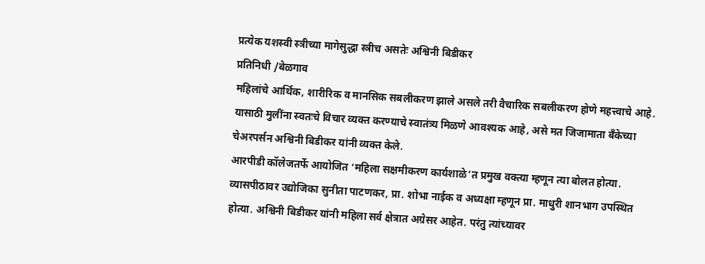प्रत्येक यशस्वी स्त्रीच्या मागेसुद्धा स्त्रीच असतेः अश्विनी बिडीकर
प्रतिनिधी /बेळगाव
महिलांचे आर्थिक, शारीरिक व मानसिक सबलीकरण झाले असले तरी वैचारिक सबलीकरण होणे महत्त्वाचे आहे. यासाठी मुलींना स्वतःचे विचार व्यक्त करण्याचे स्वातंत्र्य मिळणे आवश्यक आहे, असे मत जिजामाता बँकेच्या चेअरपर्सन अश्विनी बिडीकर यांनी व्यक्त केले.
आरपीडी कॉलेजतर्फे आयोजित ‘महिला सक्षमीकरण कार्यशाळे’त प्रमुख वक्त्या म्हणून त्या बोलत होत्या. व्यासपीठावर उद्योजिका सुनीता पाटणकर, प्रा. शोभा नाईक व अध्यक्षा म्हणून प्रा. माधुरी शानभाग उपस्थित होत्या. अश्विनी बिडीकर यांनी महिला सर्व क्षेत्रात अग्रेसर आहेत. परंतु त्यांच्यावर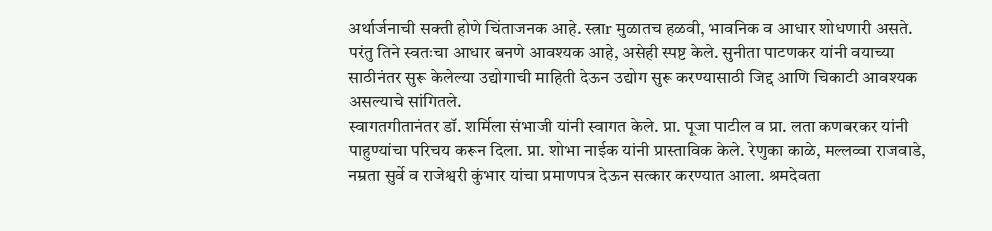अर्थार्जनाची सक्ती होणे चिंताजनक आहे. स्त्राr मुळातच हळवी, भावनिक व आधार शोधणारी असते. परंतु तिने स्वतःचा आधार बनणे आवश्यक आहे, असेही स्पष्ट केले. सुनीता पाटणकर यांनी वयाच्या साठीनंतर सुरू केलेल्या उद्योगाची माहिती देऊन उद्योग सुरू करण्यासाठी जिद्द आणि चिकाटी आवश्यक असल्याचे सांगितले.
स्वागतगीतानंतर डॉ. शर्मिला संभाजी यांनी स्वागत केले. प्रा. पूजा पाटील व प्रा. लता कणबरकर यांनी पाहुण्यांचा परिचय करून दिला. प्रा. शोभा नाईक यांनी प्रास्ताविक केले. रेणुका काळे, मल्लव्वा राजवाडे, नम्रता सुर्वे व राजेश्वरी कुंभार यांचा प्रमाणपत्र देऊन सत्कार करण्यात आला. श्रमदेवता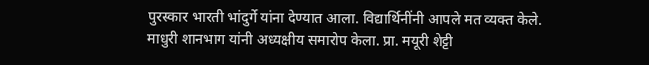पुरस्कार भारती भांदुर्गे यांना देण्यात आला. विद्यार्थिनींनी आपले मत व्यक्त केले. माधुरी शानभाग यांनी अध्यक्षीय समारोप केला. प्रा. मयूरी शेट्टी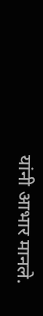यांनी आभार मानले.